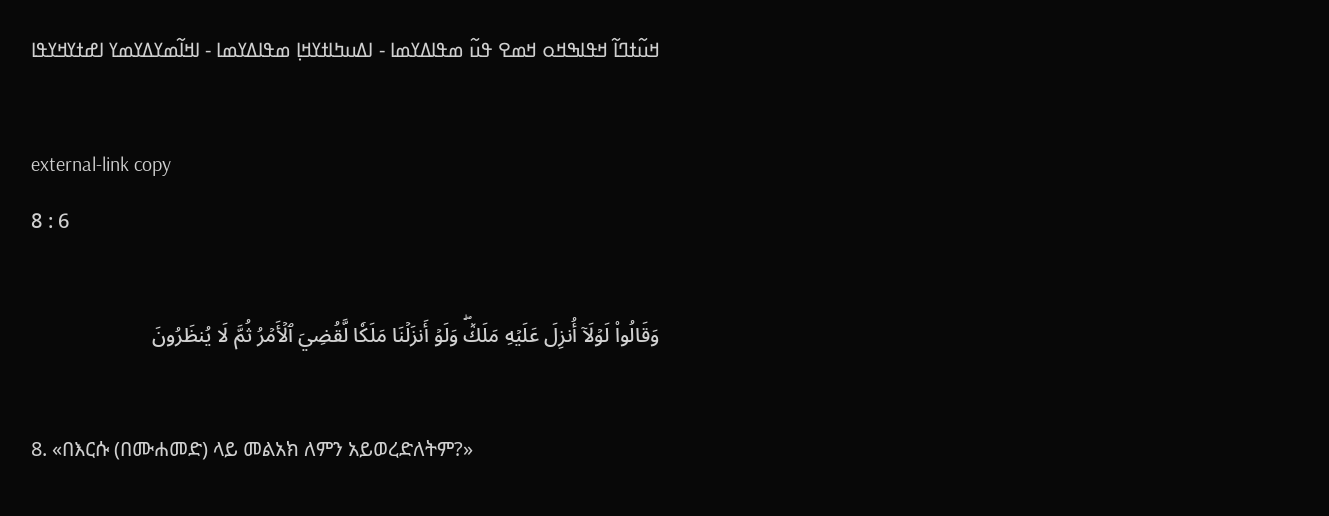ߞߎ߬ߙߣߊ߬ ߞߟߊߒߞߋ ߞߘߐ ߟߎ߬ ߘߟߊߡߌߘߊ - ߊߡߎߤߊߙߌߞߊ߲ ߘߟߊߡߌߘߊ - ߊߞߊ߬ߘߌߡߌߘߌ ߊߝߙߌߞߌߟߊ

external-link copy
8 : 6

وَقَالُواْ لَوۡلَآ أُنزِلَ عَلَيۡهِ مَلَكٞۖ وَلَوۡ أَنزَلۡنَا مَلَكٗا لَّقُضِيَ ٱلۡأَمۡرُ ثُمَّ لَا يُنظَرُونَ

8. «በእርሱ (በሙሐመድ) ላይ መልአክ ለምን አይወረድለትም?»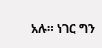አሉ። ነገር ግን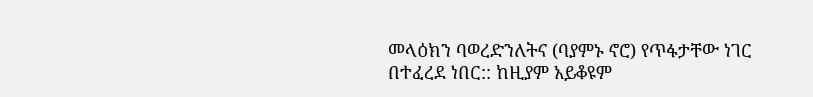መላዕክን ባወረድንለትና (ባያምኑ ኖሮ) የጥፋታቸው ነገር በተፈረደ ነበር:: ከዚያም አይቆዩም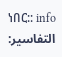ነበር:: info
التفاسير: